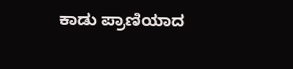ಕಾಡು ಪ್ರಾಣಿಯಾದ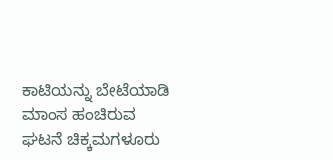ಕಾಟಿಯನ್ನು ಬೇಟೆಯಾಡಿ ಮಾಂಸ ಹಂಚಿರುವ ಘಟನೆ ಚಿಕ್ಕಮಗಳೂರು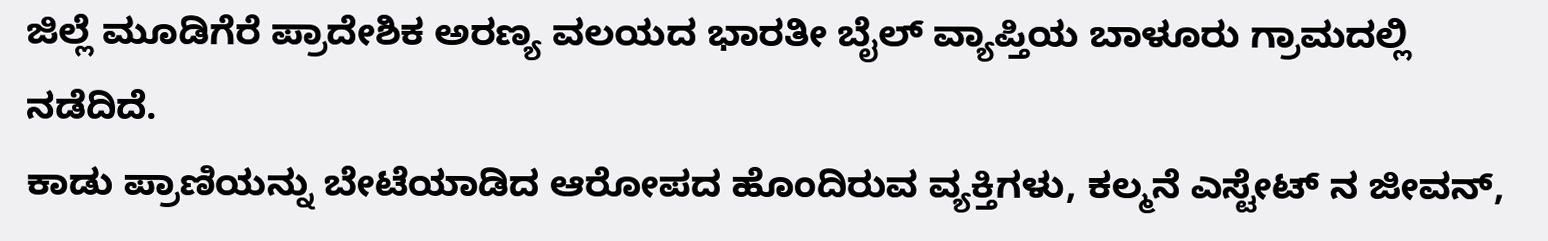ಜಿಲ್ಲೆ ಮೂಡಿಗೆರೆ ಪ್ರಾದೇಶಿಕ ಅರಣ್ಯ ವಲಯದ ಭಾರತೀ ಬೈಲ್ ವ್ಯಾಪ್ತಿಯ ಬಾಳೂರು ಗ್ರಾಮದಲ್ಲಿ ನಡೆದಿದೆ.
ಕಾಡು ಪ್ರಾಣಿಯನ್ನು ಬೇಟೆಯಾಡಿದ ಆರೋಪದ ಹೊಂದಿರುವ ವ್ಯಕ್ತಿಗಳು, ಕಲ್ಮನೆ ಎಸ್ಟೇಟ್ ನ ಜೀವನ್,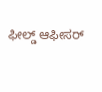ಫೀಲ್ಡ್ ಆಫೀಸರ್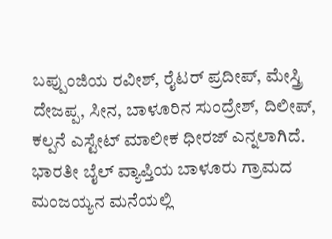ಬಪ್ಪುಂಜಿಯ ರವೀಶ್, ರೈಟರ್ ಪ್ರದೀಪ್, ಮೇಸ್ತ್ರಿ ದೇಜಪ್ಪ, ಸೀನ, ಬಾಳೂರಿನ ಸುಂದ್ರೇಶ್, ದಿಲೀಪ್, ಕಲ್ಪನೆ ಎಸ್ಟೇಟ್ ಮಾಲೀಕ ಧೀರಜ್ ಎನ್ನಲಾಗಿದೆ. ಭಾರತೀ ಬೈಲ್ ವ್ಯಾಪ್ತಿಯ ಬಾಳೂರು ಗ್ರಾಮದ ಮಂಜಯ್ಯನ ಮನೆಯಲ್ಲಿ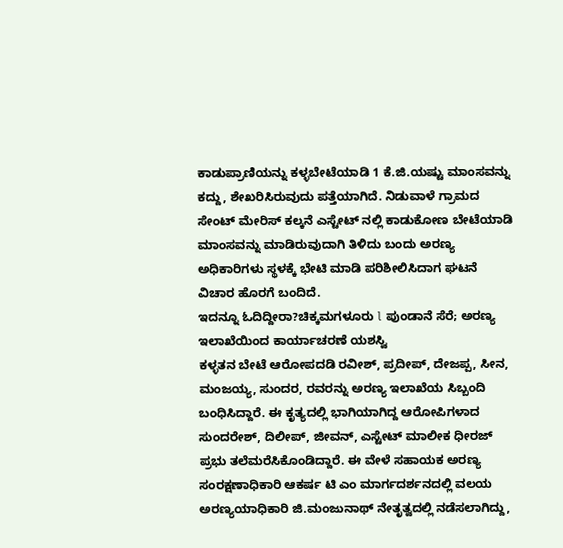ಕಾಡುಪ್ರಾಣಿಯನ್ನು ಕಳ್ಳಬೇಟೆಯಾಡಿ 1 ಕೆ.ಜಿ.ಯಷ್ಟು ಮಾಂಸವನ್ನು ಕದ್ದು, ಶೇಖರಿಸಿರುವುದು ಪತ್ತೆಯಾಗಿದೆ. ನಿಡುವಾಳೆ ಗ್ರಾಮದ ಸೇಂಟ್ ಮೇರಿಸ್ ಕಲ್ಕನೆ ಎಸ್ಟೇಟ್ ನಲ್ಲಿ ಕಾಡುಕೋಣ ಬೇಟೆಯಾಡಿ ಮಾಂಸವನ್ನು ಮಾಡಿರುವುದಾಗಿ ತಿಳಿದು ಬಂದು ಅರಣ್ಯ ಅಧಿಕಾರಿಗಳು ಸ್ಥಳಕ್ಕೆ ಭೇಟಿ ಮಾಡಿ ಪರಿಶೀಲಿಸಿದಾಗ ಘಟನೆ ವಿಚಾರ ಹೊರಗೆ ಬಂದಿದೆ.
ಇದನ್ನೂ ಓದಿದ್ದೀರಾ?ಚಿಕ್ಕಮಗಳೂರು l ಪುಂಡಾನೆ ಸೆರೆ; ಅರಣ್ಯ ಇಲಾಖೆಯಿಂದ ಕಾರ್ಯಾಚರಣೆ ಯಶಸ್ವಿ
ಕಳ್ಳತನ ಬೇಟೆ ಆರೋಪದಡಿ ರವೀಶ್, ಪ್ರದೀಪ್, ದೇಜಪ್ಪ, ಸೀನ, ಮಂಜಯ್ಯ, ಸುಂದರ, ರವರನ್ನು ಅರಣ್ಯ ಇಲಾಖೆಯ ಸಿಬ್ಬಂದಿ ಬಂಧಿಸಿದ್ದಾರೆ. ಈ ಕೃತ್ಯದಲ್ಲಿ ಭಾಗಿಯಾಗಿದ್ದ ಆರೋಪಿಗಳಾದ ಸುಂದರೇಶ್, ದಿಲೀಪ್, ಜೀವನ್, ಎಸ್ಟೇಟ್ ಮಾಲೀಕ ಧೀರಜ್ ಪ್ರಭು ತಲೆಮರೆಸಿಕೊಂಡಿದ್ದಾರೆ. ಈ ವೇಳೆ ಸಹಾಯಕ ಅರಣ್ಯ ಸಂರಕ್ಷಣಾಧಿಕಾರಿ ಆಕರ್ಷ ಟಿ ಎಂ ಮಾರ್ಗದರ್ಶನದಲ್ಲಿ ವಲಯ ಅರಣ್ಯಯಾಧಿಕಾರಿ ಜಿ.ಮಂಜುನಾಥ್ ನೇತೃತ್ವದಲ್ಲಿ ನಡೆಸಲಾಗಿದ್ದು,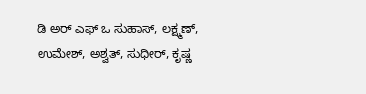ಡಿ ಅರ್ ಎಫ್ ಒ ಸುಹಾಸ್, ಲಕ್ಷ್ಮಣ್, ಉಮೇಶ್, ಅಶ್ವತ್, ಸುಧೀರ್, ಕೃಷ್ಣ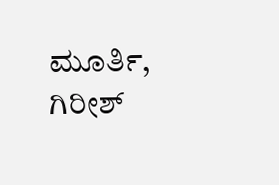ಮೂರ್ತಿ, ಗಿರೀಶ್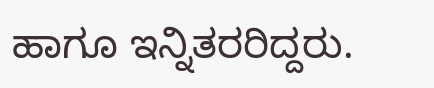ಹಾಗೂ ಇನ್ನಿತರರಿದ್ದರು.